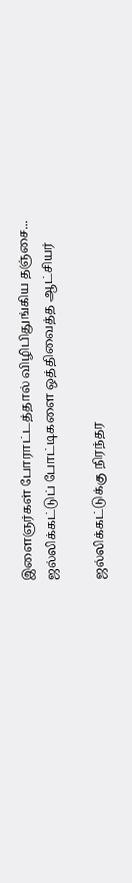இளைஞர்கள் போராட்டத்தால் விழிபிதுங்கிய தஞ்சை... ஜல்லிக்கட்டுப் போட்டிகளை ஒத்திவைத்த ஆட்சியர்

ஜல்லிக்கட்டுக்கு நிரந்தர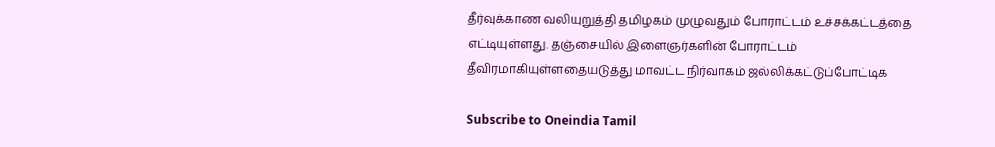தீர்வுக்காண வலியுறுத்தி தமிழகம் முழுவதும் போராட்டம் உச்சக்கட்டத்தை எட்டியுள்ளது. தஞ்சையில் இளைஞர்களின் போராட்டம் தீவிரமாகியுள்ளதையடுத்து மாவட்ட நிர்வாகம் ஜல்லிக்கட்டுப்போட்டிக

Subscribe to Oneindia Tamil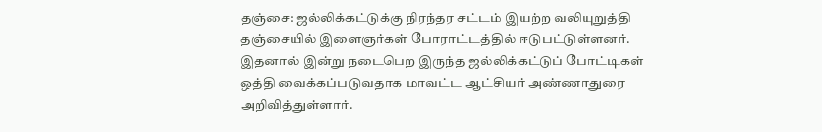தஞ்சை: ஜல்லிக்கட்டுக்கு நிரந்தர சட்டம் இயற்ற வலியுறுத்தி தஞ்சையில் இளைஞர்கள் போராட்டத்தில் ஈடுபட்டுள்ளனர். இதனால் இன்று நடைபெற இருந்த ஜல்லிக்கட்டுப் போட்டிகள் ஒத்தி வைக்கப்படுவதாக மாவட்ட ஆட்சியர் அண்ணாதுரை அறிவித்துள்ளார்.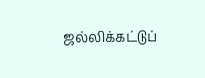ஜல்லிக்கட்டுப்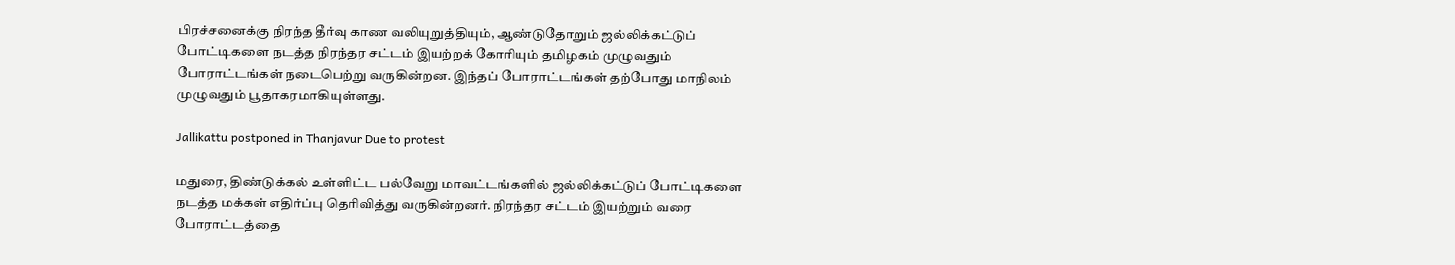பிரச்சனைக்கு நிரந்த தீர்வு காண வலியுறுத்தியும், ஆண்டுதோறும் ஜல்லிக்கட்டுப் போட்டிகளை நடத்த நிரந்தர சட்டம் இயற்றக் கோரியும் தமிழகம் முழுவதும் போராட்டங்கள் நடைபெற்று வருகின்றன. இந்தப் போராட்டங்கள் தற்போது மாநிலம் முழுவதும் பூதாகரமாகியுள்ளது.

Jallikattu postponed in Thanjavur Due to protest

மதுரை, திண்டுக்கல் உள்ளிட்ட பல்வேறு மாவட்டங்களில் ஜல்லிக்கட்டுப் போட்டிகளை நடத்த மக்கள் எதிர்ப்பு தெரிவித்து வருகின்றனர். நிரந்தர சட்டம் இயற்றும் வரை போராட்டத்தை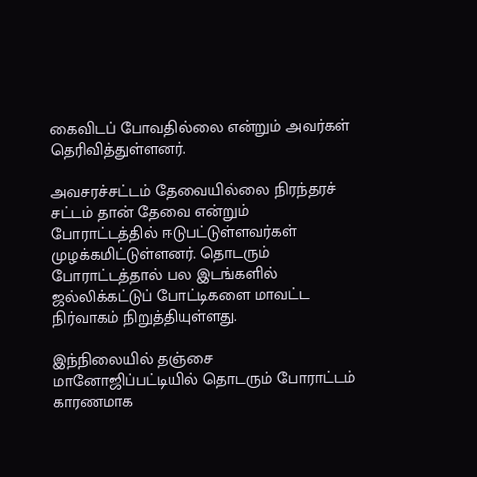கைவிடப் போவதில்லை என்றும் அவர்கள் தெரிவித்துள்ளனர்.

அவசரச்சட்டம் தேவையில்லை நிரந்தரச் சட்டம் தான் தேவை என்றும் போராட்டத்தில் ஈடுபட்டுள்ளவர்கள் முழக்கமிட்டுள்ளனர். தொடரும் போராட்டத்தால் பல இடங்களில் ஜல்லிக்கட்டுப் போட்டிகளை மாவட்ட நிர்வாகம் நிறுத்தியுள்ளது.

இந்நிலையில் தஞ்சை மானோஜிப்பட்டியில் தொடரும் போராட்டம் காரணமாக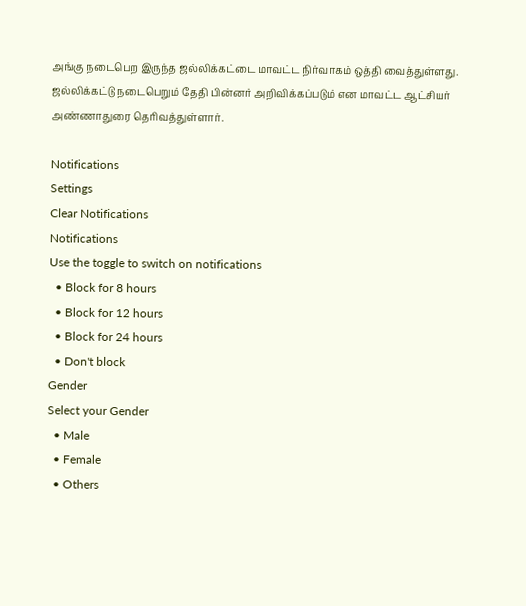அங்கு நடைபெற இருந்த ஜல்லிக்கட்டை மாவட்ட நிர்வாகம் ஒத்தி வைத்துள்ளது. ஜல்லிக்கட்டு நடைபெறும் தேதி பின்னர் அறிவிக்கப்படும் என மாவட்ட ஆட்சியர் அண்ணாதுரை தெரிவத்துள்ளார்.

Notifications
Settings
Clear Notifications
Notifications
Use the toggle to switch on notifications
  • Block for 8 hours
  • Block for 12 hours
  • Block for 24 hours
  • Don't block
Gender
Select your Gender
  • Male
  • Female
  • Others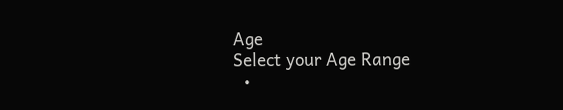Age
Select your Age Range
  •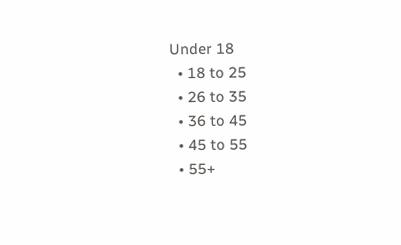Under 18
  • 18 to 25
  • 26 to 35
  • 36 to 45
  • 45 to 55
  • 55+